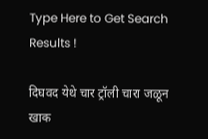Type Here to Get Search Results !

दिघवद येथे चार ट्रॉली चारा जळून खाक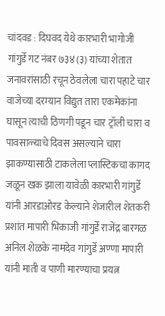चांदवड : दिघवद येथे कारभारी भागोजी गांगुर्डे गट नंबर ७३४(३) यांच्या शेतात जनावरांसाठी रचून ठेवलेला चारा पहाटे चार वाजेच्या दरम्यान विद्युत तारा एकमेकांना घासून त्याची ठिणगी पडून चार ट्रॉली चारा व पावसाळ्याचे दिवस असल्याने चारा झाकण्यासाठी टाकलेला प्लास्टिकचा कागद जळून खक झाला यावेळी कारभारी गांगुर्डे यांनी आरडाओरड केल्याने शेजारील शेतकरी प्रशांत मापारी भिकाजी गांगुर्डे राजेंद्र बारगळ अनिल शेळके नामदेव गांगुर्डे अण्णा मापारी यांनी माती व पाणी मारण्याचा प्रयत्न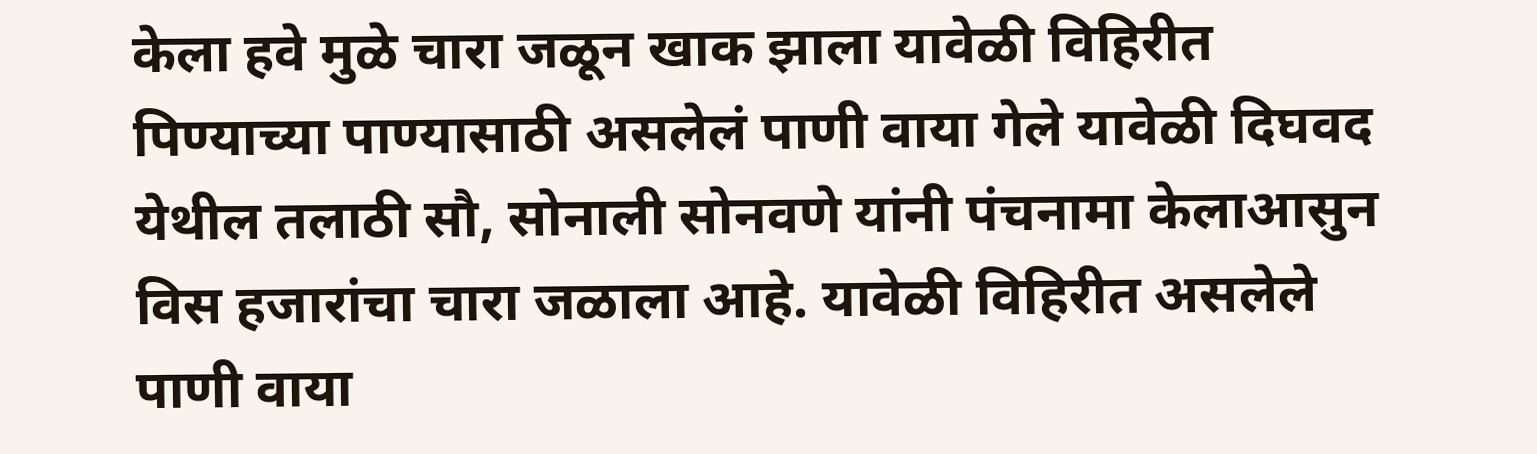केला हवे मुळे चारा जळून खाक झाला यावेळी विहिरीत पिण्याच्या पाण्यासाठी असलेलं पाणी वाया गेले यावेळी दिघवद येथील तलाठी सौ, सोनाली सोनवणे यांनी पंचनामा केलाआसुन विस हजारांचा चारा जळाला आहे. यावेळी विहिरीत असलेले पाणी वाया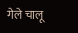गेले चालू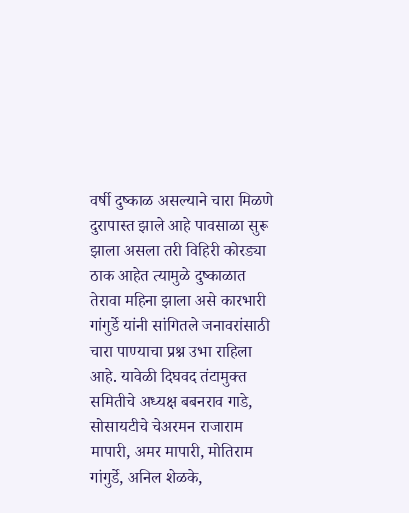वर्षी दुष्काळ असल्याने चारा मिळणे दुरापास्त झाले आहे पावसाळा सुरू झाला असला तरी विहिरी कोरड्या ठाक आहेत त्यामुळे दुष्काळात तेरावा महिना झाला असे कारभारी गांगुर्डे यांनी सांगितले जनावरांसाठी चारा पाण्याचा प्रश्न उभा राहिला आहे. यावेळी दिघवद तंटामुक्त समितीचे अध्यक्ष बबनराव गाडे, सोसायटीचे चेअरमन राजाराम मापारी, अमर मापारी, मोतिराम गांगुर्डे, अनिल शेळके,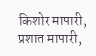किशोर मापारी, प्रशात मापारी,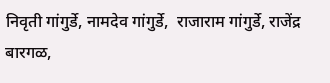निवृती गांगुर्डे, नामदेव गांगुर्डे,  राजाराम गांगुर्डे, राजेंद्र बारगळ,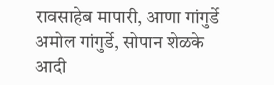रावसाहेब मापारी, आणा गांगुर्डे अमोल गांगुर्डे, सोपान शेळके आदी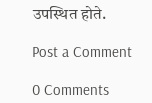उपस्थित होते.

Post a Comment

0 Comments